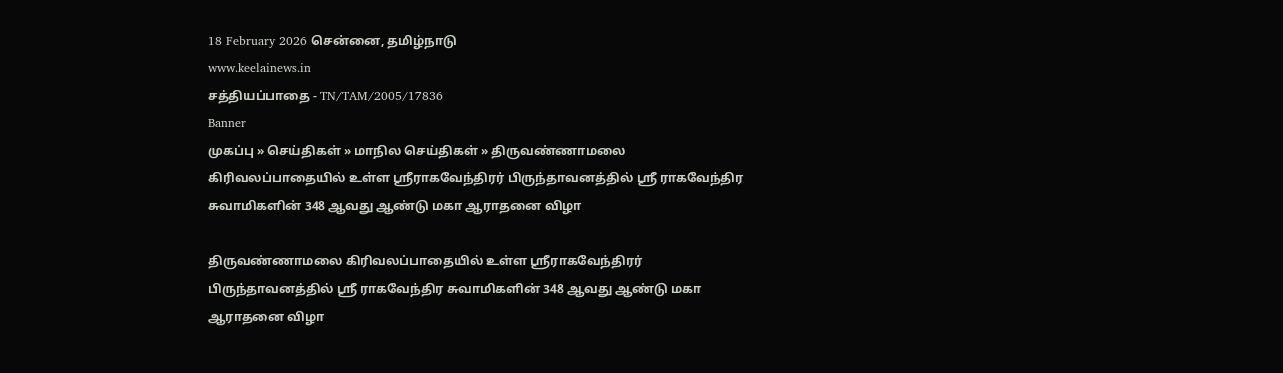18 February 2026 சென்னை, தமிழ்நாடு
www.keelainews.in
சத்தியப்பாதை - TN/TAM/2005/17836
Banner
முகப்பு » செய்திகள் » மாநில செய்திகள் » திருவண்ணாமலை கிரிவலப்பாதையில் உள்ள ஸ்ரீராகவேந்திரர் பிருந்தாவனத்தில் ஸ்ரீ ராகவேந்திர சுவாமிகளின் 348 ஆவது ஆண்டு மகா ஆராதனை விழா

திருவண்ணாமலை கிரிவலப்பாதையில் உள்ள ஸ்ரீராகவேந்திரர் பிருந்தாவனத்தில் ஸ்ரீ ராகவேந்திர சுவாமிகளின் 348 ஆவது ஆண்டு மகா ஆராதனை விழா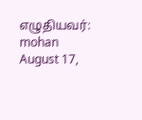எழுதியவர்: mohan August 17,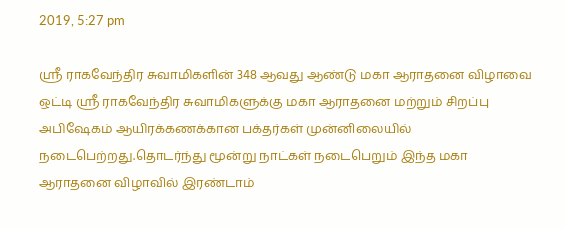2019, 5:27 pm

ஸ்ரீ ராகவேந்திர சுவாமிகளின் 348 ஆவது ஆண்டு மகா ஆராதனை விழாவை ஒட்டி ஸ்ரீ ராகவேந்திர சுவாமிகளுக்கு மகா ஆராதனை மற்றும் சிறப்பு அபிஷேகம் ஆயிரக்கணக்கான பக்தர்கள் முன்னிலையில் நடைபெற்றது.தொடர்ந்து மூன்று நாட்கள் நடைபெறும் இந்த மகா ஆராதனை விழாவில் இரண்டாம்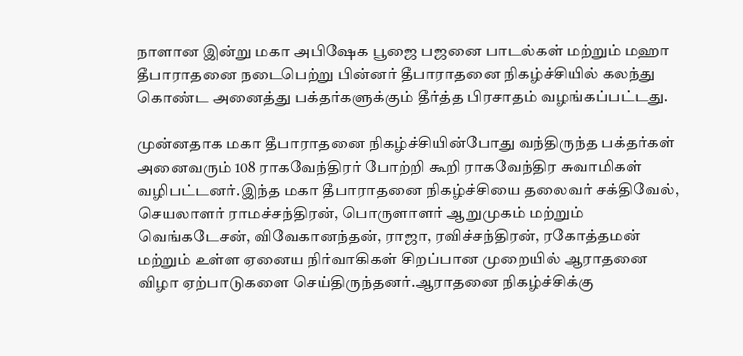நாளான இன்று மகா அபிஷேக பூஜை பஜனை பாடல்கள் மற்றும் மஹா தீபாராதனை நடைபெற்று பின்னர் தீபாராதனை நிகழ்ச்சியில் கலந்து கொண்ட அனைத்து பக்தர்களுக்கும் தீர்த்த பிரசாதம் வழங்கப்பட்டது.

முன்னதாக மகா தீபாராதனை நிகழ்ச்சியின்போது வந்திருந்த பக்தர்கள் அனைவரும் 108 ராகவேந்திரர் போற்றி கூறி ராகவேந்திர சுவாமிகள் வழிபட்டனர்.இந்த மகா தீபாராதனை நிகழ்ச்சியை தலைவர் சக்திவேல், செயலாளர் ராமச்சந்திரன், பொருளாளர் ஆறுமுகம் மற்றும் வெங்கடேசன், விவேகானந்தன், ராஜா, ரவிச்சந்திரன், ரகோத்தமன் மற்றும் உள்ள ஏனைய நிர்வாகிகள் சிறப்பான முறையில் ஆராதனை விழா ஏற்பாடுகளை செய்திருந்தனர்.ஆராதனை நிகழ்ச்சிக்கு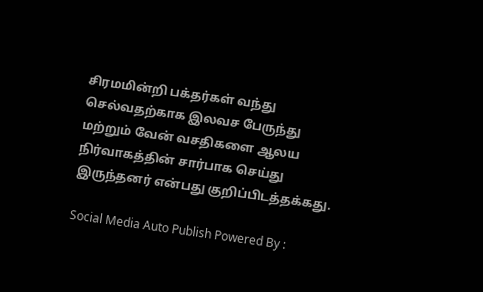சிரமமின்றி பக்தர்கள் வந்து செல்வதற்காக இலவச பேருந்து மற்றும் வேன் வசதிகளை ஆலய நிர்வாகத்தின் சார்பாக செய்து இருந்தனர் என்பது குறிப்பிடத்தக்கது.

Social Media Auto Publish Powered By :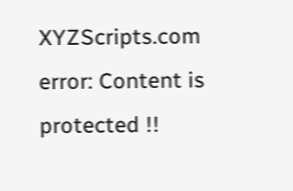XYZScripts.com
error: Content is protected !!